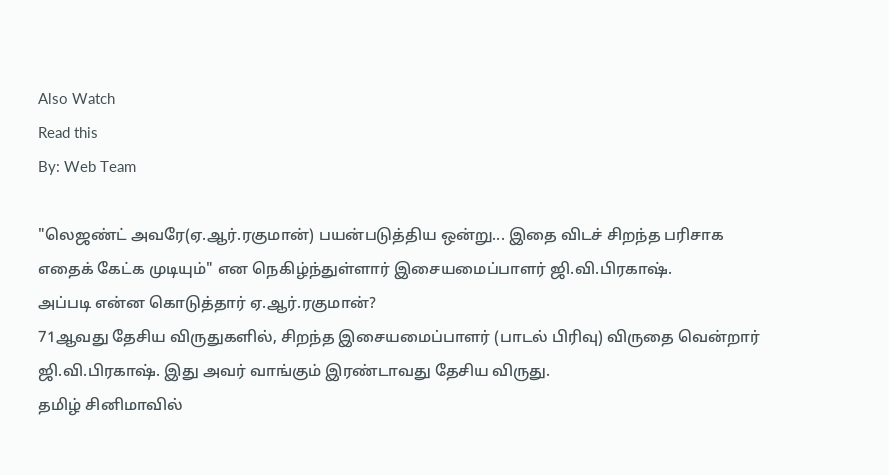Also Watch
Read this
By: Web Team

"லெஜண்ட் அவரே(ஏ.ஆர்.ரகுமான்) பயன்படுத்திய ஒன்று... இதை விடச் சிறந்த பரிசாக எதைக் கேட்க முடியும்" என நெகிழ்ந்துள்ளார் இசையமைப்பாளர் ஜி.வி.பிரகாஷ்.
அப்படி என்ன கொடுத்தார் ஏ.ஆர்.ரகுமான்?
71ஆவது தேசிய விருதுகளில், சிறந்த இசையமைப்பாளர் (பாடல் பிரிவு) விருதை வென்றார் ஜி.வி.பிரகாஷ். இது அவர் வாங்கும் இரண்டாவது தேசிய விருது.
தமிழ் சினிமாவில்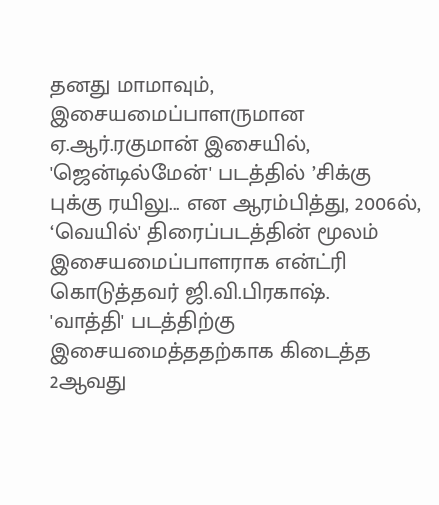தனது மாமாவும், இசையமைப்பாளருமான ஏ.ஆர்.ரகுமான் இசையில், 'ஜென்டில்மேன்' படத்தில் ’சிக்கு புக்கு ரயிலு... என ஆரம்பித்து, 2006ல், ‘வெயில்' திரைப்படத்தின் மூலம் இசையமைப்பாளராக என்ட்ரி கொடுத்தவர் ஜி.வி.பிரகாஷ்.
'வாத்தி' படத்திற்கு இசையமைத்ததற்காக கிடைத்த 2ஆவது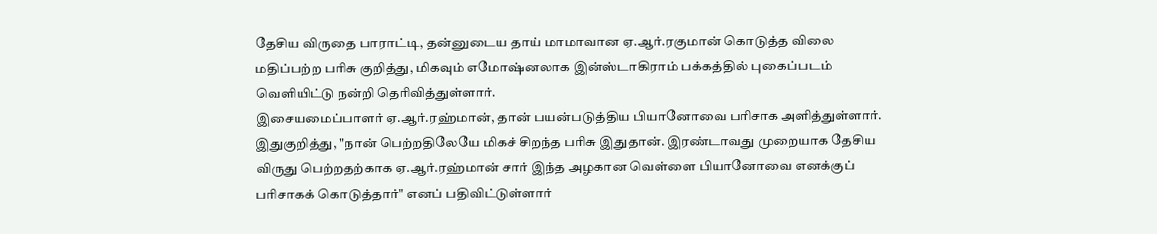தேசிய விருதை பாராட்டி, தன்னுடைய தாய் மாமாவான ஏ.ஆர்.ரகுமான் கொடுத்த விலை மதிப்பற்ற பரிசு குறித்து, மிகவும் எமோஷ்னலாக இன்ஸ்டாகிராம் பக்கத்தில் புகைப்படம் வெளியிட்டு நன்றி தெரிவித்துள்ளார்.
இசையமைப்பாளர் ஏ.ஆர்.ரஹ்மான், தான் பயன்படுத்திய பியானோவை பரிசாக அளித்துள்ளார்.
இதுகுறித்து, "நான் பெற்றதிலேயே மிகச் சிறந்த பரிசு இதுதான். இரண்டாவது முறையாக தேசிய விருது பெற்றதற்காக ஏ.ஆர்.ரஹ்மான் சார் இந்த அழகான வெள்ளை பியானோவை எனக்குப் பரிசாகக் கொடுத்தார்" எனப் பதிவிட்டுள்ளார்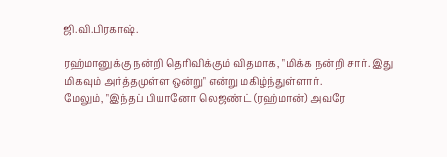ஜி.வி.பிரகாஷ்.

ரஹ்மானுக்கு நன்றி தெரிவிக்கும் விதமாக, "மிக்க நன்றி சார். இது மிகவும் அர்த்தமுள்ள ஒன்று" என்று மகிழ்ந்துள்ளார்.
மேலும், "இந்தப் பியானோ லெஜண்ட் (ரஹ்மான்) அவரே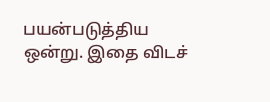பயன்படுத்திய ஒன்று. இதை விடச்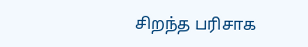சிறந்த பரிசாக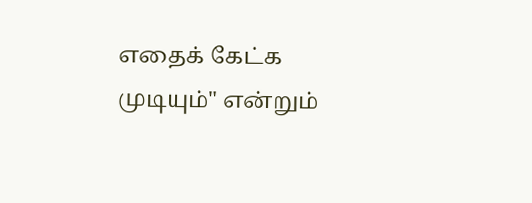எதைக் கேட்க முடியும்" என்றும்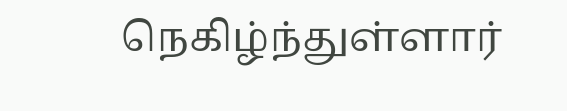நெகிழ்ந்துள்ளார்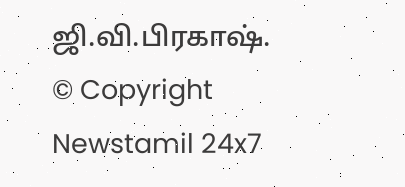ஜி.வி.பிரகாஷ்.
© Copyright Newstamil 24x7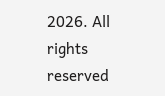2026. All rights reserved